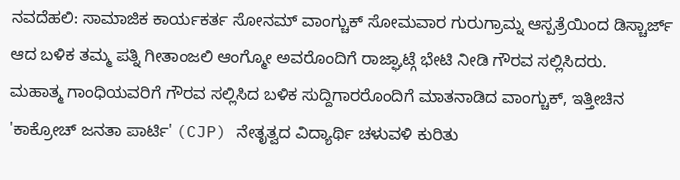ನವದೆಹಲಿ: ಸಾಮಾಜಿಕ ಕಾರ್ಯಕರ್ತ ಸೋನಮ್ ವಾಂಗ್ಚುಕ್ ಸೋಮವಾರ ಗುರುಗ್ರಾಮ್ನ ಆಸ್ಪತ್ರೆಯಿಂದ ಡಿಸ್ಚಾರ್ಜ್ ಆದ ಬಳಿಕ ತಮ್ಮ ಪತ್ನಿ ಗೀತಾಂಜಲಿ ಆಂಗ್ಮೋ ಅವರೊಂದಿಗೆ ರಾಜ್ಘಾಟ್ಗೆ ಭೇಟಿ ನೀಡಿ ಗೌರವ ಸಲ್ಲಿಸಿದರು.
ಮಹಾತ್ಮ ಗಾಂಧಿಯವರಿಗೆ ಗೌರವ ಸಲ್ಲಿಸಿದ ಬಳಿಕ ಸುದ್ದಿಗಾರರೊಂದಿಗೆ ಮಾತನಾಡಿದ ವಾಂಗ್ಚುಕ್, ಇತ್ತೀಚಿನ 'ಕಾಕ್ರೋಚ್ ಜನತಾ ಪಾರ್ಟಿ' (CJP) ನೇತೃತ್ವದ ವಿದ್ಯಾರ್ಥಿ ಚಳುವಳಿ ಕುರಿತು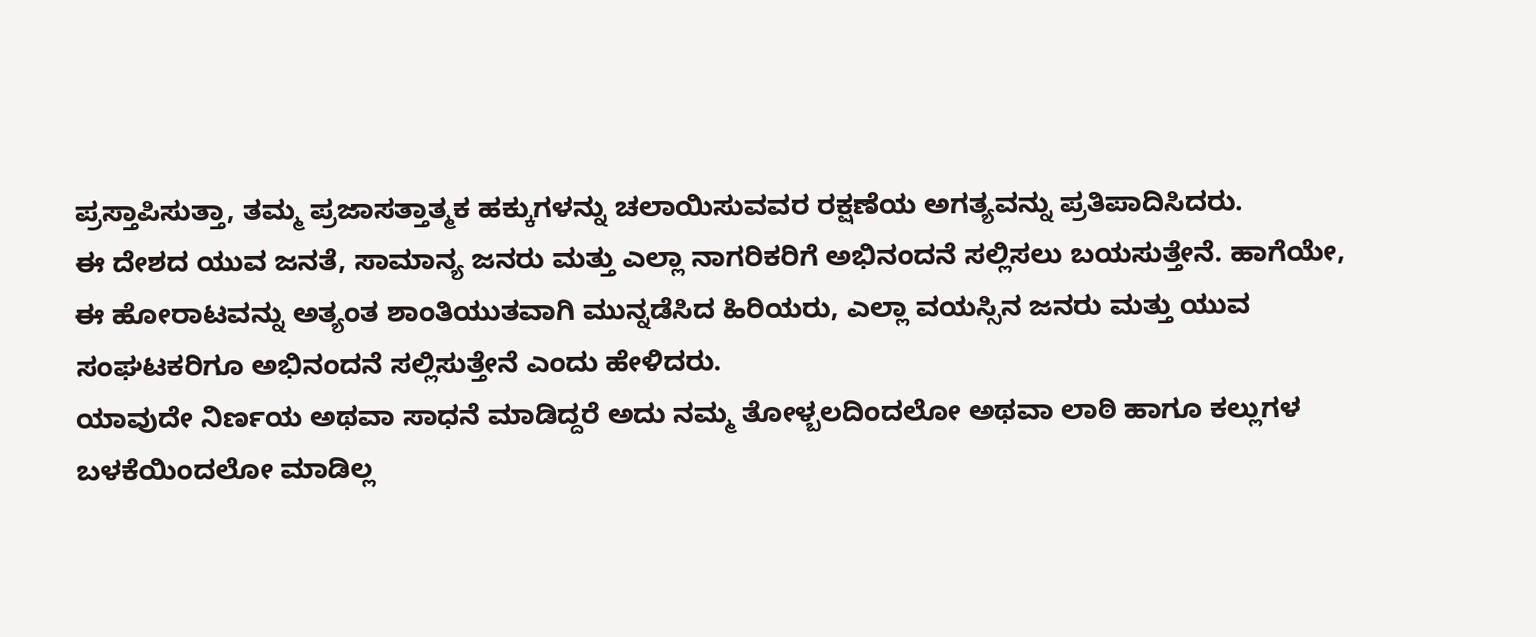ಪ್ರಸ್ತಾಪಿಸುತ್ತಾ, ತಮ್ಮ ಪ್ರಜಾಸತ್ತಾತ್ಮಕ ಹಕ್ಕುಗಳನ್ನು ಚಲಾಯಿಸುವವರ ರಕ್ಷಣೆಯ ಅಗತ್ಯವನ್ನು ಪ್ರತಿಪಾದಿಸಿದರು.
ಈ ದೇಶದ ಯುವ ಜನತೆ, ಸಾಮಾನ್ಯ ಜನರು ಮತ್ತು ಎಲ್ಲಾ ನಾಗರಿಕರಿಗೆ ಅಭಿನಂದನೆ ಸಲ್ಲಿಸಲು ಬಯಸುತ್ತೇನೆ. ಹಾಗೆಯೇ, ಈ ಹೋರಾಟವನ್ನು ಅತ್ಯಂತ ಶಾಂತಿಯುತವಾಗಿ ಮುನ್ನಡೆಸಿದ ಹಿರಿಯರು, ಎಲ್ಲಾ ವಯಸ್ಸಿನ ಜನರು ಮತ್ತು ಯುವ ಸಂಘಟಕರಿಗೂ ಅಭಿನಂದನೆ ಸಲ್ಲಿಸುತ್ತೇನೆ ಎಂದು ಹೇಳಿದರು.
ಯಾವುದೇ ನಿರ್ಣಯ ಅಥವಾ ಸಾಧನೆ ಮಾಡಿದ್ದರೆ ಅದು ನಮ್ಮ ತೋಳ್ಬಲದಿಂದಲೋ ಅಥವಾ ಲಾಠಿ ಹಾಗೂ ಕಲ್ಲುಗಳ ಬಳಕೆಯಿಂದಲೋ ಮಾಡಿಲ್ಲ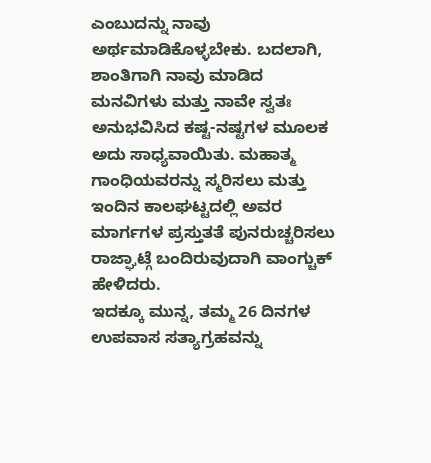ಎಂಬುದನ್ನು ನಾವು ಅರ್ಥಮಾಡಿಕೊಳ್ಳಬೇಕು. ಬದಲಾಗಿ, ಶಾಂತಿಗಾಗಿ ನಾವು ಮಾಡಿದ ಮನವಿಗಳು ಮತ್ತು ನಾವೇ ಸ್ವತಃ ಅನುಭವಿಸಿದ ಕಷ್ಟ-ನಷ್ಟಗಳ ಮೂಲಕ ಅದು ಸಾಧ್ಯವಾಯಿತು. ಮಹಾತ್ಮ ಗಾಂಧಿಯವರನ್ನು ಸ್ಮರಿಸಲು ಮತ್ತು ಇಂದಿನ ಕಾಲಘಟ್ಟದಲ್ಲಿ ಅವರ ಮಾರ್ಗಗಳ ಪ್ರಸ್ತುತತೆ ಪುನರುಚ್ಚರಿಸಲು ರಾಜ್ಘಾಟ್ಗೆ ಬಂದಿರುವುದಾಗಿ ವಾಂಗ್ಚುಕ್ ಹೇಳಿದರು.
ಇದಕ್ಕೂ ಮುನ್ನ, ತಮ್ಮ 26 ದಿನಗಳ ಉಪವಾಸ ಸತ್ಯಾಗ್ರಹವನ್ನು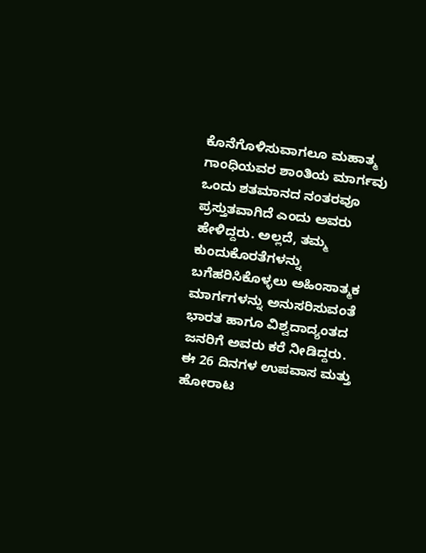ಕೊನೆಗೊಳಿಸುವಾಗಲೂ ಮಹಾತ್ಮ ಗಾಂಧಿಯವರ ಶಾಂತಿಯ ಮಾರ್ಗವು ಒಂದು ಶತಮಾನದ ನಂತರವೂ ಪ್ರಸ್ತುತವಾಗಿದೆ ಎಂದು ಅವರು ಹೇಳಿದ್ದರು. ಅಲ್ಲದೆ, ತಮ್ಮ ಕುಂದುಕೊರತೆಗಳನ್ನು ಬಗೆಹರಿಸಿಕೊಳ್ಳಲು ಅಹಿಂಸಾತ್ಮಕ ಮಾರ್ಗಗಳನ್ನು ಅನುಸರಿಸುವಂತೆ ಭಾರತ ಹಾಗೂ ವಿಶ್ವದಾದ್ಯಂತದ ಜನರಿಗೆ ಅವರು ಕರೆ ನೀಡಿದ್ದರು.
ಈ 26 ದಿನಗಳ ಉಪವಾಸ ಮತ್ತು ಹೋರಾಟ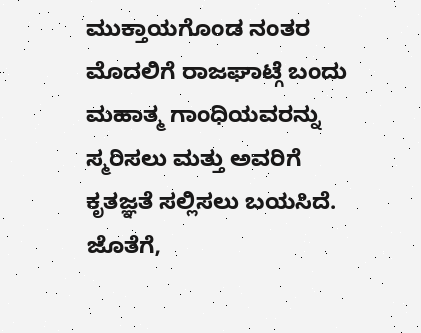ಮುಕ್ತಾಯಗೊಂಡ ನಂತರ ಮೊದಲಿಗೆ ರಾಜಘಾಟ್ಗೆ ಬಂದು ಮಹಾತ್ಮ ಗಾಂಧಿಯವರನ್ನು ಸ್ಮರಿಸಲು ಮತ್ತು ಅವರಿಗೆ ಕೃತಜ್ಞತೆ ಸಲ್ಲಿಸಲು ಬಯಸಿದೆ. ಜೊತೆಗೆ,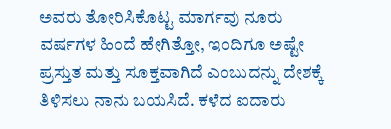ಅವರು ತೋರಿಸಿಕೊಟ್ಟ ಮಾರ್ಗವು ನೂರು ವರ್ಷಗಳ ಹಿಂದೆ ಹೇಗಿತ್ತೋ, ಇಂದಿಗೂ ಅಷ್ಟೇ ಪ್ರಸ್ತುತ ಮತ್ತು ಸೂಕ್ತವಾಗಿದೆ ಎಂಬುದನ್ನು ದೇಶಕ್ಕೆ ತಿಳಿಸಲು ನಾನು ಬಯಸಿದೆ. ಕಳೆದ ಐದಾರು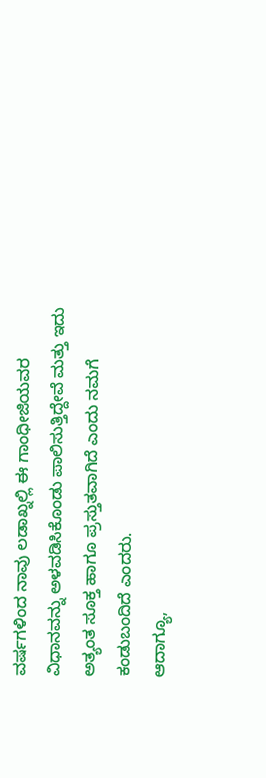ವರ್ಷಗಳಿಂದ ನಾವು ಲಡಾಖ್ನಲ್ಲಿ ಈ ಗಾಂಧೀಜಿಯವರ ವಿಧಾನವನ್ನು ಅಳವಡಿಸಿಕೊಂಡು ಪಾಲಿಸುತ್ತಿದ್ದೇವೆ ಮತ್ತು ಇದು ಅತ್ಯಂತ ಸೂಕ್ತ ಹಾಗೂ ಪ್ರಸ್ತುತವಾಗಿದೆ ಎಂದು ನಮಗೆ ಕಂಡುಬಂದಿದೆ ಎಂದರು.
ಆದಾಗ್ಯೂ,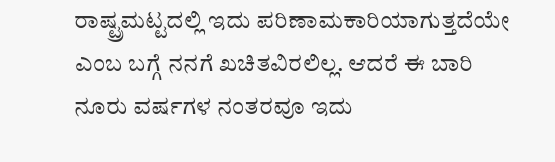ರಾಷ್ಟ್ರಮಟ್ಟದಲ್ಲಿ ಇದು ಪರಿಣಾಮಕಾರಿಯಾಗುತ್ತದೆಯೇ ಎಂಬ ಬಗ್ಗೆ ನನಗೆ ಖಚಿತವಿರಲಿಲ್ಲ. ಆದರೆ ಈ ಬಾರಿ ನೂರು ವರ್ಷಗಳ ನಂತರವೂ ಇದು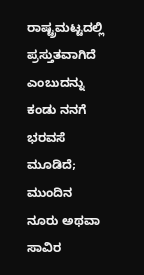ರಾಷ್ಟ್ರಮಟ್ಟದಲ್ಲಿ ಪ್ರಸ್ತುತವಾಗಿದೆ ಎಂಬುದನ್ನು ಕಂಡು ನನಗೆ ಭರವಸೆ ಮೂಡಿದೆ; ಮುಂದಿನ ನೂರು ಅಥವಾ ಸಾವಿರ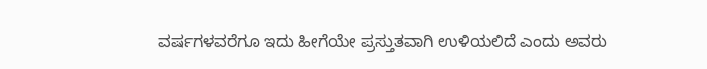ವರ್ಷಗಳವರೆಗೂ ಇದು ಹೀಗೆಯೇ ಪ್ರಸ್ತುತವಾಗಿ ಉಳಿಯಲಿದೆ ಎಂದು ಅವರು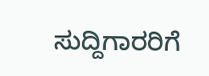ಸುದ್ದಿಗಾರರಿಗೆ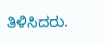ತಿಳಿಸಿದರು.